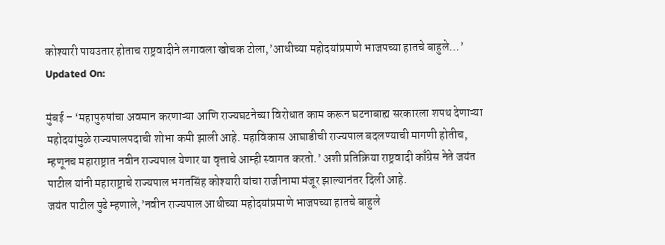कोश्यारी पायउतार होताच राष्ट्रवादीने लगावला खोचक टोला,’आधीच्या महोदयांप्रमाणे भाजपच्या हातचे बाहुले…’
Updated On:

मुंबई – ‘महापुरुषांचा अवमान करणाऱ्या आणि राज्यघटनेच्या विरोधात काम करून घटनाबाह्य सरकारला शपथ देणाऱ्या महोदयांमुळे राज्यपालपदाची शोभा कमी झाली आहे. महाविकास आघाडीची राज्यपाल बदलण्याची मागणी होतीच, म्हणूनच महाराष्ट्रात नवीन राज्यपाल येणार या वृत्ताचे आम्ही स्वागत करतो.’ अशी प्रतिक्रिया राष्ट्रवादी काँग्रेस नेते जयंत पाटील यांनी महाराष्ट्राचे राज्यपाल भगतसिंह कोश्यारी यांचा राजीनामा मंजूर झाल्यानंतर दिली आहे.
जयंत पाटील पुढे म्हणाले,’नवीन राज्यपाल आधीच्या महोदयांप्रमाणे भाजपच्या हातचे बाहुले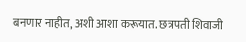बनणार नाहीत, अशी आशा करूयात. छत्रपती शिवाजी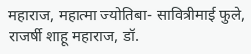महाराज, महात्मा ज्योतिबा- सावित्रीमाई फुले, राजर्षी शाहू महाराज, डॉ.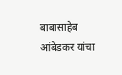बाबासाहेब आंबेडकर यांचा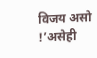विजय असो !’असेही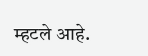म्हटले आहे.